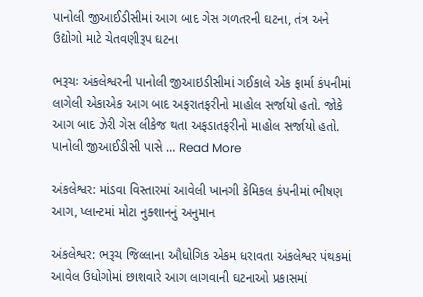પાનોલી જીઆઈડીસીમાં આગ બાદ ગેસ ગળતરની ઘટના, તંત્ર અને ઉદ્યોગો માટે ચેતવણીરૂપ ઘટના

ભરૂચઃ અંકલેશ્વરની પાનોલી જીઆઇડીસીમાં ગઈકાલે એક ફાર્મા કંપનીમાં લાગેલી એકાએક આગ બાદ અફરાતફરીનો માહોલ સર્જાયો હતો. જોકે આગ બાદ ઝેરી ગેસ લીકેજ થતા અફડાતફરીનો માહોલ સર્જાયો હતો. પાનોલી જીઆઈડીસી પાસે … Read More

અંકલેશ્વર: માંડવા વિસ્તારમાં આવેલી ખાનગી કેમિકલ કંપનીમાં ભીષણ આગ, પ્લાન્ટમાં મોટા નુક્શાનનું અનુમાન

અંકલેશ્વર: ભરૂચ જિલ્લાના ઔધોગિક એકમ ધરાવતા અંકલેશ્વર પંથકમાં આવેલ ઉધોગોમાં છાશવારે આગ લાગવાની ઘટનાઓ પ્રકાસમાં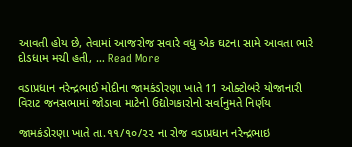આવતી હોય છે, તેવામાં આજરોજ સવારે વધુ એક ઘટના સામે આવતા ભારે દોડધામ મચી હતી, … Read More

વડાપ્રધાન નરેન્દ્રભાઈ મોદીના જામકંડોરણા ખાતે 11 ઓક્ટોબરે યોજાનારી વિરાટ જનસભામાં જોડાવા માટેનો ઉદ્યોગકારોનો સર્વાનુમતે નિર્ણય

જામકંડોરણા ખાતે તા.૧૧/૧૦/૨૨ ના રોજ વડાપ્રધાન નરેન્દ્રભાઇ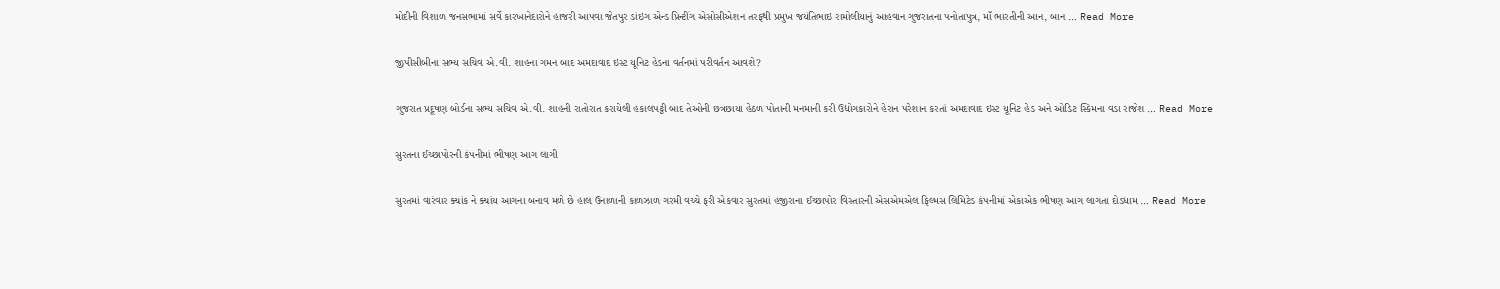મોદીની વિશાળ જનસભામાં સર્વે કારખાનેદારોને હાજરી આપવા જેતપુર ડાંઇગ એન્ડ પ્રિન્ટીંગ એસોસીએશન તરફથી પ્રમુખ જયંતિભાઇ રામોલીયાનું આહવાન ગુજરાતના પનોતાપુત્ર, માઁ ભારતીની આન, બાન … Read More

જીપીસીબીના સભ્ય સચિવ એ.વી. શાહના ગમન બાદ અમદાવાદ ઇસ્ટ યૂનિટ હેડના વર્તનમાં પરીવર્તન આવશે?

ગુજરાત પ્રદૂષણ બોર્ડના સભ્ય સચિવ એ.વી. શાહની રાતોરાત કરાયેલી હકાલપટ્ટી બાદ તેઓની છત્રછાયા હેઠળ પોતાની મનમાની કરી ઉદ્યોગકારોને હેરાન પરેશાન કરતાં અમદાવાદ ઇસ્ટ યૂનિટ હેડ અને ઓડિટ સ્કિમના વડા રાજેશ … Read More

સુરતના ઈચ્છાપોરની કંપનીમાં ભીષણ આગ લાગી

સુરતમાં વારંવાર ક્યાંક ને ક્યાંય આગના બનાવ મળે છે હાલ ઉનાળાની કાળઝાળ ગરમી વચ્ચે ફરી એકવાર સુરતમાં હજીરાના ઈચ્છાપોર વિસ્તારની એસએમએલ ફિલ્મસ લિમિટેડ કંપનીમાં એકાએક ભીષણ આગ લાગતા દોડધામ … Read More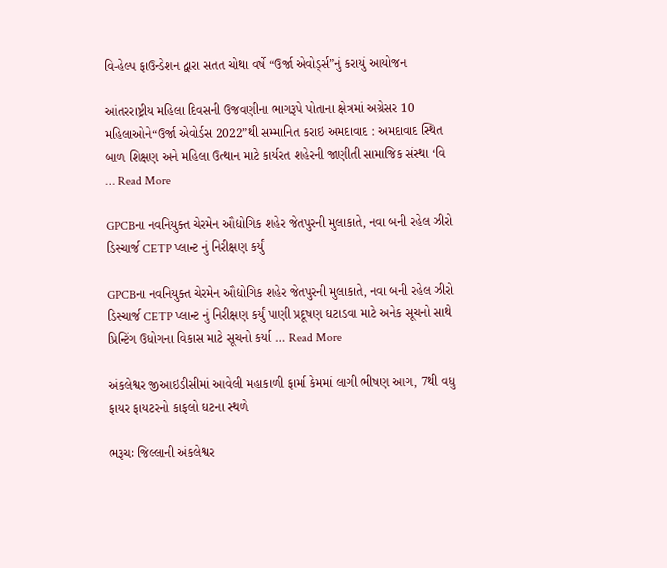વિ-હેલ્પ ફાઉન્ડેશન દ્વારા સતત ચોથા વર્ષે “ઉર્જા એવોર્ડ્સ”નું કરાયું આયોજન

આંતરરાષ્ટ્રીય મહિલા દિવસની ઉજવણીના ભાગરૂપે પોતાના ક્ષેત્રમાં અગ્રેસર 10 મહિલાઓને“ઉર્જા એવોર્ડસ 2022”થી સમ્માનિત કરાઇ અમદાવાદ : અમદાવાદ સ્થિત બાળ શિક્ષણ અને મહિલા ઉત્થાન માટે કાર્યરત શહેરની જાણીતી સામાજિક સંસ્થા ‘વિ … Read More

GPCBના નવનિયુક્ત ચેરમેન ઔદ્યોગિક શહેર જેતપુરની મુલાકાતે, નવા બની રહેલ ઝીરો ડિસ્ચાર્જ CETP પ્લાન્ટ નું નિરીક્ષણ કર્યું

GPCBના નવનિયુક્ત ચેરમેન ઔદ્યોગિક શહેર જેતપુરની મુલાકાતે, નવા બની રહેલ ઝીરો ડિસ્ચાર્જ CETP પ્લાન્ટ નું નિરીક્ષણ કર્યું પાણી પ્રદૂષણ ઘટાડવા માટે અનેક સૂચનો સાથે પ્રિન્ટિંગ ઉધોગના વિકાસ માટે સૂચનો કર્યા … Read More

અંકલેશ્વર જીઆઇડીસીમાં આવેલી મહાકાળી ફાર્મા કેમમાં લાગી ભીષણ આગ, 7થી વધુ ફાયર ફાયટરનો કાફલો ઘટના સ્થળે

ભરૂચઃ જિલ્લાની અંકલેશ્વર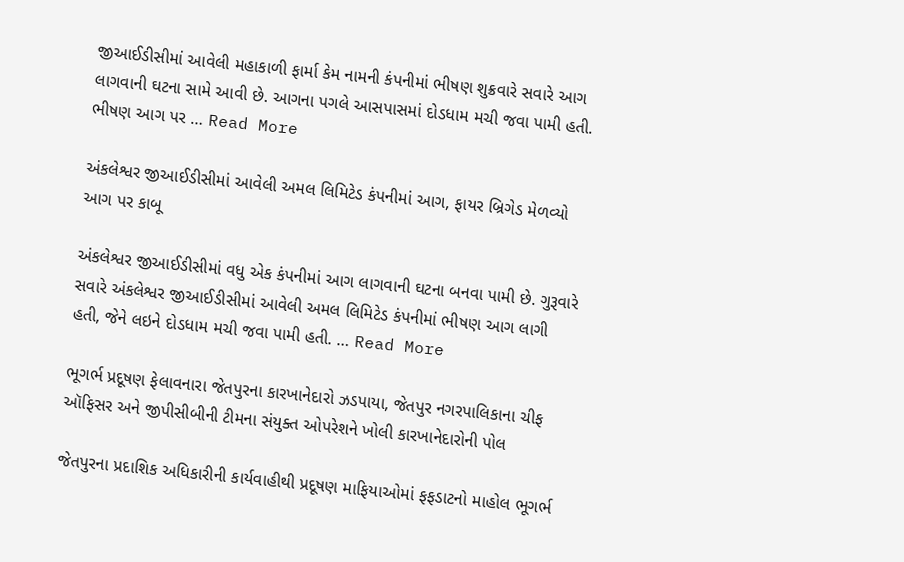જીઆઈડીસીમાં આવેલી મહાકાળી ફાર્મા કેમ નામની કંપનીમાં ભીષણ શુક્રવારે સવારે આગ લાગવાની ઘટના સામે આવી છે. આગના પગલે આસપાસમાં દોડધામ મચી જવા પામી હતી. ભીષણ આગ પર … Read More

અંકલેશ્વર જીઆઈડીસીમાં આવેલી અમલ લિમિટેડ કંપનીમાં આગ, ફાયર બ્રિગેડ મેળવ્યો આગ પર કાબૂ

અંકલેશ્વર જીઆઈડીસીમાં વધુ એક કંપનીમાં આગ લાગવાની ઘટના બનવા પામી છે. ગુરૂવારે સવારે અંકલેશ્વર જીઆઈડીસીમાં આવેલી અમલ લિમિટેડ કંપનીમાં ભીષણ આગ લાગી હતી, જેને લઇને દોડધામ મચી જવા પામી હતી. … Read More

ભૂગર્ભ પ્રદૂષણ ફેલાવનારા જેતપુરના કારખાનેદારો ઝડપાયા, જેતપુર નગરપાલિકાના ચીફ ઑફિસર અને જીપીસીબીની ટીમના સંયુક્ત ઓપરેશને ખોલી કારખાનેદારોની પોલ

જેતપુરના પ્રદાશિક અધિકારીની કાર્યવાહીથી પ્રદૂષણ માફિયાઓમાં ફફડાટનો માહોલ ભૂગર્ભ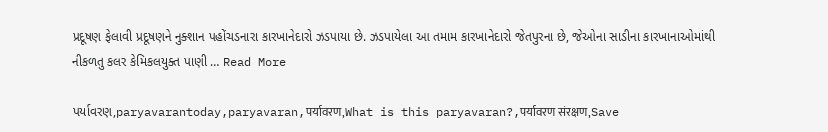પ્રદૂષણ ફેલાવી પ્રદૂષણને નુક્શાન પહોંચડનારા કારખાનેદારો ઝડપાયા છે. ઝડપાયેલા આ તમામ કારખાનેદારો જેતપુરના છે, જેઓના સાડીના કારખાનાઓમાંથી નીકળતુ કલર કેમિકલયુક્ત પાણી … Read More

પર્યાવરણ,paryavarantoday,paryavaran,पर्यावरण,What is this paryavaran?,पर्यावरण संरक्षण,Save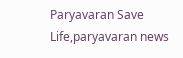Paryavaran Save Life,paryavaran news